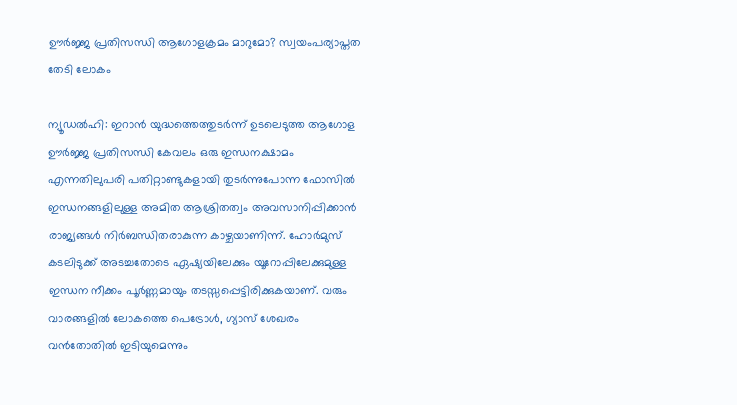ഊർജ്ജ പ്രതിസന്ധി ആഗോളക്രമം മാറുമോ? സ്വയംപര്യാപ്തത തേടി ലോകം

ന‍്യൂഡൽഹി: ഇറാൻ യുദ്ധത്തെത്തുടർന്ന് ഉടലെടുത്ത ആഗോള ഊർജ്ജ പ്രതിസന്ധി കേവലം ഒരു ഇന്ധനക്ഷാമം എന്നതിലുപരി പതിറ്റാണ്ടുകളായി തുടർന്നുപോന്ന ഫോസിൽ ഇന്ധനങ്ങളിലുള്ള അമിത ആശ്രിതത്വം അവസാനിപ്പിക്കാൻ രാജ്യങ്ങൾ നിർബന്ധിതരാകുന്ന കാഴ്ചയാണിന്ന്. ഹോർമുസ് കടലിടുക്ക് അടച്ചതോടെ ഏഷ്യയിലേക്കും യൂറോപ്പിലേക്കുമുള്ള ഇന്ധന നീക്കം പൂർണ്ണമായും തടസ്സപ്പെട്ടിരിക്കുകയാണ്. വരും വാരങ്ങളിൽ ലോകത്തെ പെട്രോൾ, ഗ്യാസ് ശേഖരം വൻതോതിൽ ഇടിയുമെന്നും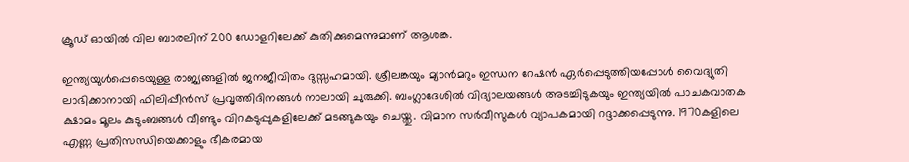ക്രൂഡ് ഓയിൽ വില ബാരലിന് 200 ഡോളറിലേക്ക് കുതിക്കുമെന്നുമാണ് ആശങ്ക.

ഇന്ത്യയുൾപ്പെടെയുള്ള രാജ്യങ്ങളിൽ ജനജീവിതം ദുസ്സഹമായി. ശ്രീലങ്കയും മ്യാൻമറും ഇന്ധന റേഷൻ ഏർപ്പെടുത്തിയപ്പോൾ വൈദ്യുതി ലാഭിക്കാനായി ഫിലിപ്പീൻസ് പ്രവൃത്തിദിനങ്ങൾ നാലായി ചുരുക്കി. ബംഗ്ലാദേശിൽ വിദ്യാലയങ്ങൾ അടച്ചിടുകയും ഇന്ത്യയിൽ പാചകവാതക ക്ഷാമം മൂലം കുടുംബങ്ങൾ വീണ്ടും വിറകടുപ്പുകളിലേക്ക് മടങ്ങുകയും ചെയ്തു. വിമാന സർവീസുകൾ വ്യാപകമായി റദ്ദാക്കപ്പെടുന്നു. 1970കളിലെ എണ്ണ പ്രതിസന്ധിയെക്കാളും ഭീകരമായ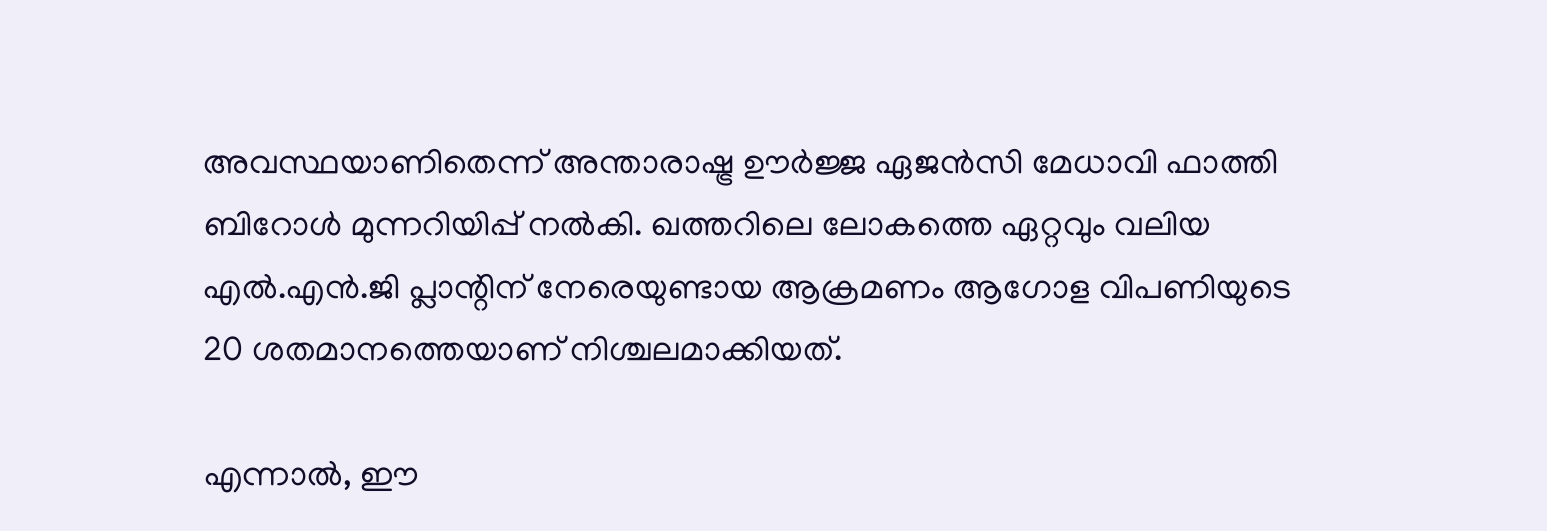അവസ്ഥയാണിതെന്ന് അന്താരാഷ്ട്ര ഊർജ്ജ ഏജൻസി മേധാവി ഫാത്തി ബിറോൾ മുന്നറിയിപ്പ് നൽകി. ഖത്തറിലെ ലോകത്തെ ഏറ്റവും വലിയ എൽ.എൻ.ജി പ്ലാന്റിന് നേരെയുണ്ടായ ആക്രമണം ആഗോള വിപണിയുടെ 20 ശതമാനത്തെയാണ് നിശ്ചലമാക്കിയത്.

എന്നാൽ, ഈ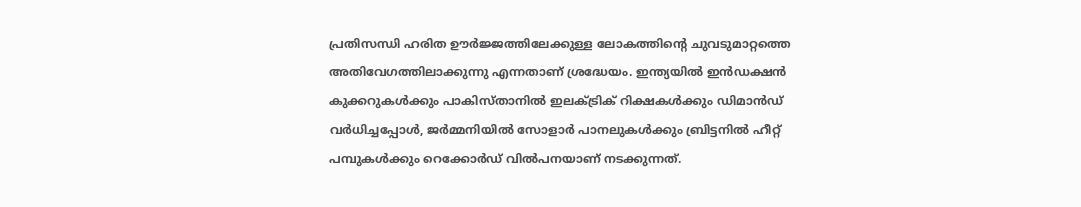പ്രതിസന്ധി ഹരിത ഊർജ്ജത്തിലേക്കുള്ള ലോകത്തിന്റെ ചുവടുമാറ്റത്തെ അതിവേഗത്തിലാക്കുന്നു എന്നതാണ് ശ്രദ്ധേയം. ഇന്ത്യയിൽ ഇൻഡക്ഷൻ കുക്കറുകൾക്കും പാകിസ്താനിൽ ഇലക്ട്രിക് റിക്ഷകൾക്കും ഡിമാൻഡ് വർധിച്ചപ്പോൾ, ജർമ്മനിയിൽ സോളാർ പാനലുകൾക്കും ബ്രിട്ടനിൽ ഹീറ്റ് പമ്പുകൾക്കും റെക്കോർഡ് വിൽപനയാണ് നടക്കുന്നത്.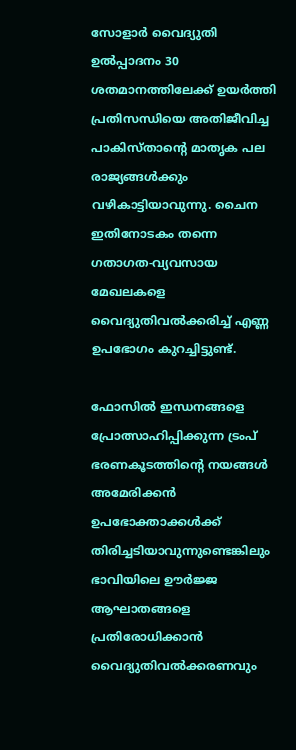സോളാർ വൈദ്യുതി ഉൽപ്പാദനം 30 ശതമാനത്തിലേക്ക് ഉയർത്തി പ്രതിസന്ധിയെ അതിജീവിച്ച പാകിസ്താന്റെ മാതൃക പല രാജ്യങ്ങൾക്കും വഴികാട്ടിയാവുന്നു. ചൈന ഇതിനോടകം തന്നെ ഗതാഗത-വ്യവസായ മേഖലകളെ വൈദ്യുതിവൽക്കരിച്ച് എണ്ണ ഉപഭോഗം കുറച്ചിട്ടുണ്ട്.

ഫോസിൽ ഇന്ധനങ്ങളെ പ്രോത്സാഹിപ്പിക്കുന്ന ട്രംപ് ഭരണകൂടത്തിന്റെ നയങ്ങൾ അമേരിക്കൻ ഉപഭോക്താക്കൾക്ക് തിരിച്ചടിയാവുന്നുണ്ടെങ്കിലും ഭാവിയിലെ ഊർജ്ജ ആഘാതങ്ങളെ പ്രതിരോധിക്കാൻ വൈദ്യുതിവൽക്കരണവും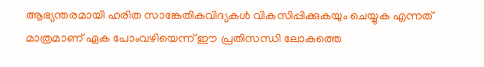ആഭ്യന്തരമായി ഹരിത സാങ്കേതികവിദ്യകൾ വികസിപ്പിക്കുകയും ചെയ്യുക എന്നത് മാത്രമാണ് ഏക പോംവഴിയെന്ന് ഈ പ്രതിസന്ധി ലോകത്തെ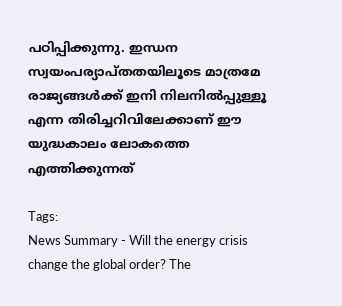പഠിപ്പിക്കുന്നു. ഇന്ധന സ്വയംപര്യാപ്തതയിലൂടെ മാത്രമേ രാജ്യങ്ങൾക്ക് ഇനി നിലനിൽപ്പുള്ളൂ എന്ന തിരിച്ചറിവിലേക്കാണ് ഈ യുദ്ധകാലം ലോകത്തെ എത്തിക്കുന്നത്

Tags:
News Summary - Will the energy crisis change the global order? The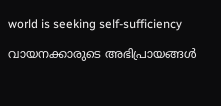world is seeking self-sufficiency

വായനക്കാരുടെ അഭിപ്രായങ്ങള്‍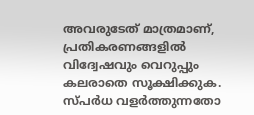അവരുടേത് മാത്രമാണ്, പ്രതികരണങ്ങളിൽ വിദ്വേഷവും വെറുപ്പും കലരാതെ സൂക്ഷിക്കുക. സ്പർധ വളർത്തുന്നതോ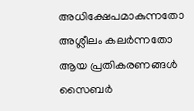അധിക്ഷേപമാകുന്നതോ അശ്ലീലം കലർന്നതോ ആയ പ്രതികരണങ്ങൾ സൈബർ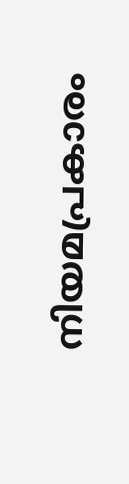നിയമപ്രകാരം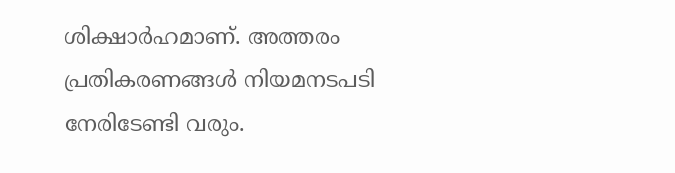ശിക്ഷാർഹമാണ്. അത്തരം പ്രതികരണങ്ങൾ നിയമനടപടി നേരിടേണ്ടി വരും.